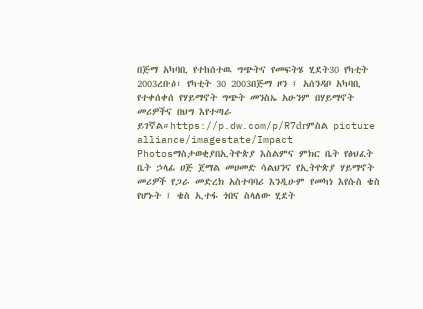በጅማ አካባቢ የተከሰተዉ ግጭትና የመፍትሄ ሂደት30 የካቲት 2003ረቡዕ፣ የካቲት 30 2003በጅማ ዞን ፤ አሰንዳቦ አካባቢ የተቀሰቀሰ የሃይማኖት ግጭት መንስኤ አሁንም በሃይማኖት መሪዎችና በህግ እየተጣራ ይገኛል።https://p.dw.com/p/R7drምስል picture alliance/imagestate/Impact Photosማስታወቂያበኢትዮጵያ እስልምና ምክር ቤት የፅህፈት ቤት ኃላፊ ሀጅ ጀማል መሀመድ ሳልህንና የኢትዮጵያ ሃይማኖት መሪዎች የጋራ መድረክ አስተባባሪ እንዲሁም የመካነ እየሱስ ቄስ የሆኑት ፤ ቄስ ኢተፋ ጎበና ስላለው ሂደት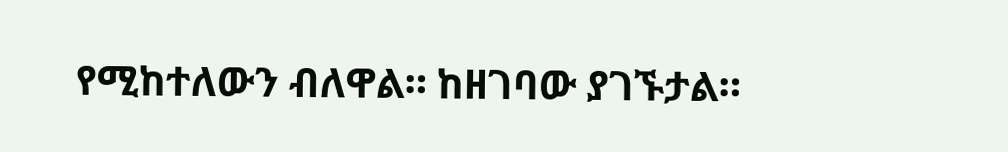የሚከተለውን ብለዋል። ከዘገባው ያገኙታል።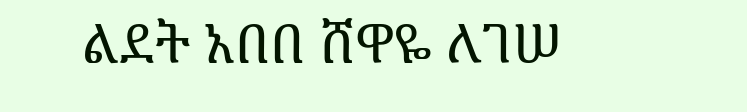ልደት አበበ ሸዋዬ ለገሠ